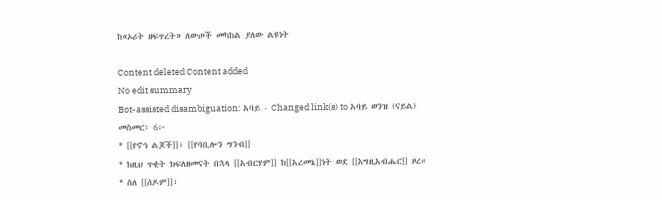ከ«ኦሪት ዘፍጥረት» ለውጦች መካከል ያለው ልዩነት

Content deleted Content added
No edit summary
Bot-assisted disambiguation: አባይ - Changed link(s) to አባይ ወንዝ (ናይል)
መስመር፡ 6፦
* [[የኖኅ ልጆች]]፣ [[የባቢሎን ግንብ]]
* ከዚህ ጥቂት ክፍለዘመናት በኋላ [[አብርሃም]] ከ[[አረመኔ]]ነት ወደ [[እግዚአብሔር]] ዞረ።
* ስለ [[ሰዶም]]፣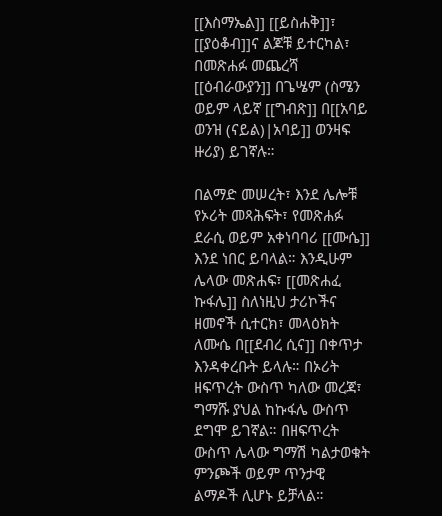[[እስማኤል]] [[ይስሐቅ]]፣ [[ያዕቆብ]]ና ልጆቹ ይተርካል፣ በመጽሐፉ መጨረሻ [[ዕብራውያን]] በጌሤም (ስሜን ወይም ላይኛ [[ግብጽ]] በ[[አባይ ወንዝ (ናይል)|አባይ]] ወንዛፍ ዙሪያ) ይገኛሉ።

በልማድ መሠረት፣ እንደ ሌሎቹ የኦሪት መጻሕፍት፣ የመጽሐፉ ደራሲ ወይም አቀነባባሪ [[ሙሴ]] እንደ ነበር ይባላል። እንዲሁም ሌላው መጽሐፍ፣ [[መጽሐፈ ኩፋሌ]] ስለነዚህ ታሪኮችና ዘመኖች ሲተርክ፣ መላዕክት ለሙሴ በ[[ደብረ ሲና]] በቀጥታ እንዳቀረቡት ይላሉ። በኦሪት ዘፍጥረት ውስጥ ካለው መረጃ፣ ግማሹ ያህል ከኩፋሌ ውስጥ ደግሞ ይገኛል። በዘፍጥረት ውስጥ ሌላው ግማሽ ካልታወቁት ምንጮች ወይም ጥንታዊ ልማዶች ሊሆኑ ይቻላል።